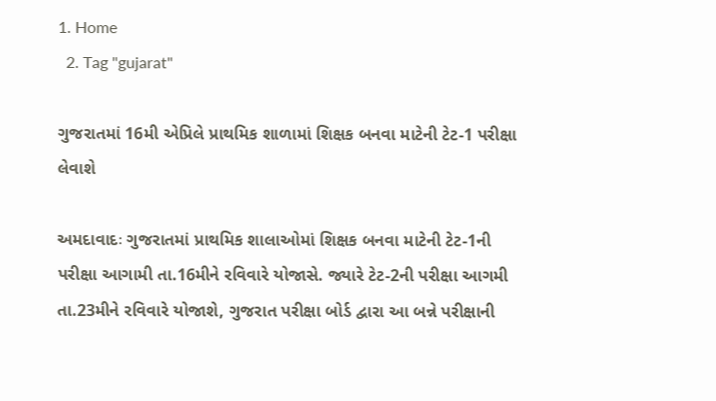1. Home
  2. Tag "gujarat"

ગુજરાતમાં 16મી એપ્રિલે પ્રાથમિક શાળામાં શિક્ષક બનવા માટેની ટેટ-1 પરીક્ષા લેવાશે

અમદાવાદઃ ગુજરાતમાં પ્રાથમિક શાલાઓમાં શિક્ષક બનવા માટેની ટેટ-1ની પરીક્ષા આગામી તા.16મીને રવિવારે યોજાસે. જ્યારે ટેટ-2ની પરીક્ષા આગમી તા.23મીને રવિવારે યોજાશે, ગુજરાત પરીક્ષા બોર્ડ દ્વારા આ બન્ને પરીક્ષાની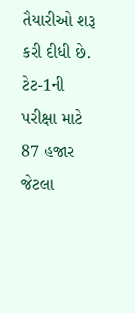તૈયારીઓ શરૂ કરી દીધી છે. ટેટ-1ની પરીક્ષા માટે  87 હજાર જેટલા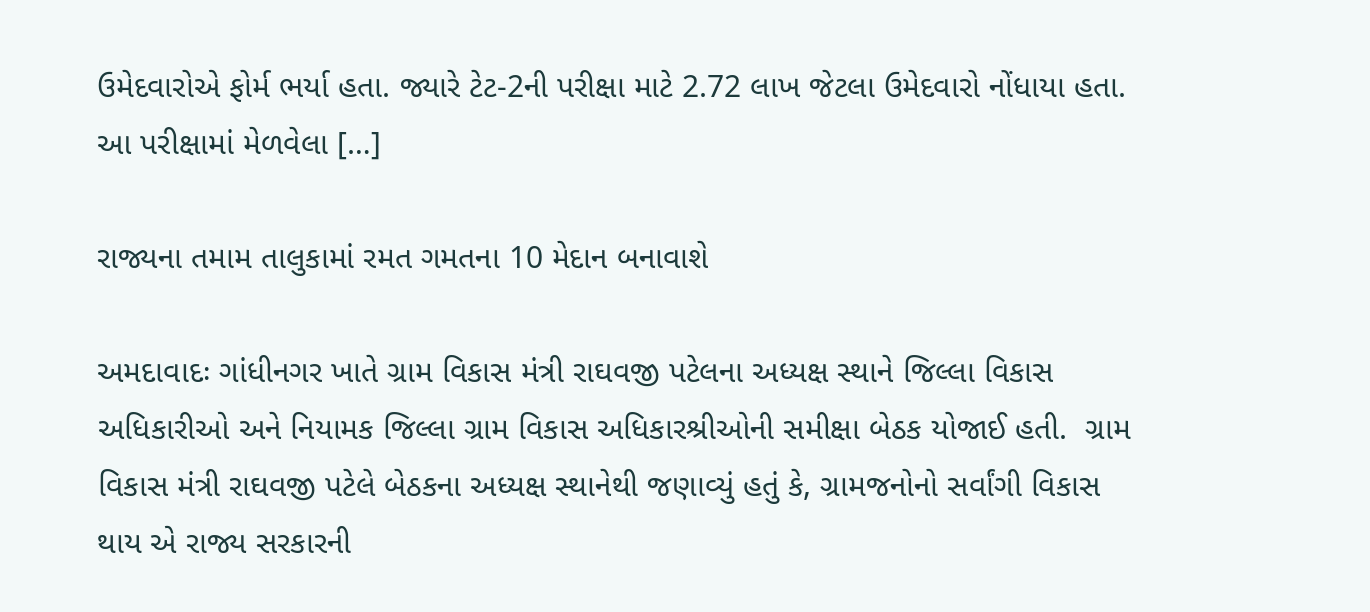ઉમેદવારોએ ફોર્મ ભર્યા હતા. જ્યારે ટેટ-2ની પરીક્ષા માટે 2.72 લાખ જેટલા ઉમેદવારો નોંધાયા હતા. આ પરીક્ષામાં મેળવેલા […]

રાજ્યના તમામ તાલુકામાં રમત ગમતના 10 મેદાન બનાવાશે

અમદાવાદઃ ગાંધીનગર ખાતે ગ્રામ વિકાસ મંત્રી રાઘવજી પટેલના અધ્યક્ષ સ્થાને જિલ્લા વિકાસ અધિકારીઓ અને નિયામક જિલ્લા ગ્રામ વિકાસ અધિકારશ્રીઓની સમીક્ષા બેઠક યોજાઈ હતી.  ગ્રામ વિકાસ મંત્રી રાઘવજી પટેલે બેઠકના અધ્યક્ષ સ્થાનેથી જણાવ્યું હતું કે, ગ્રામજનોનો સર્વાંગી વિકાસ થાય એ રાજ્ય સરકારની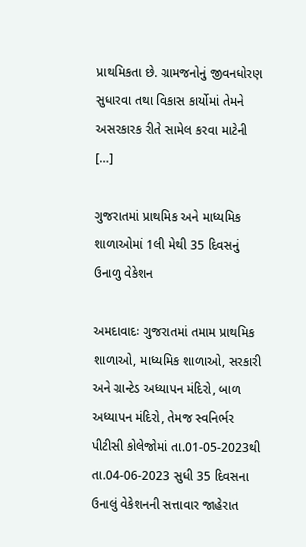પ્રાથમિકતા છે. ગ્રામજનોનું જીવનધોરણ સુધારવા તથા વિકાસ કાર્યોમાં તેમને અસરકારક રીતે સામેલ કરવા માટેની […]

ગુજરાતમાં પ્રાથમિક અને માધ્યમિક શાળાઓમાં 1લી મેથી 35 દિવસનું ઉનાળુ વેકેશન

અમદાવાદઃ ગુજરાતમાં તમામ પ્રાથમિક શાળાઓ, માધ્યમિક શાળાઓ, સરકારી અને ગ્રાન્ટેડ અધ્યાપન મંદિરો, બાળ અધ્યાપન મંદિરો, તેમજ સ્વનિર્ભર પીટીસી કોલેજોમાં તા.01-05-2023થી તા.04-06-2023 સુધી 35 દિવસના ઉનાલું વેકેશનની સત્તાવાર જાહેરાત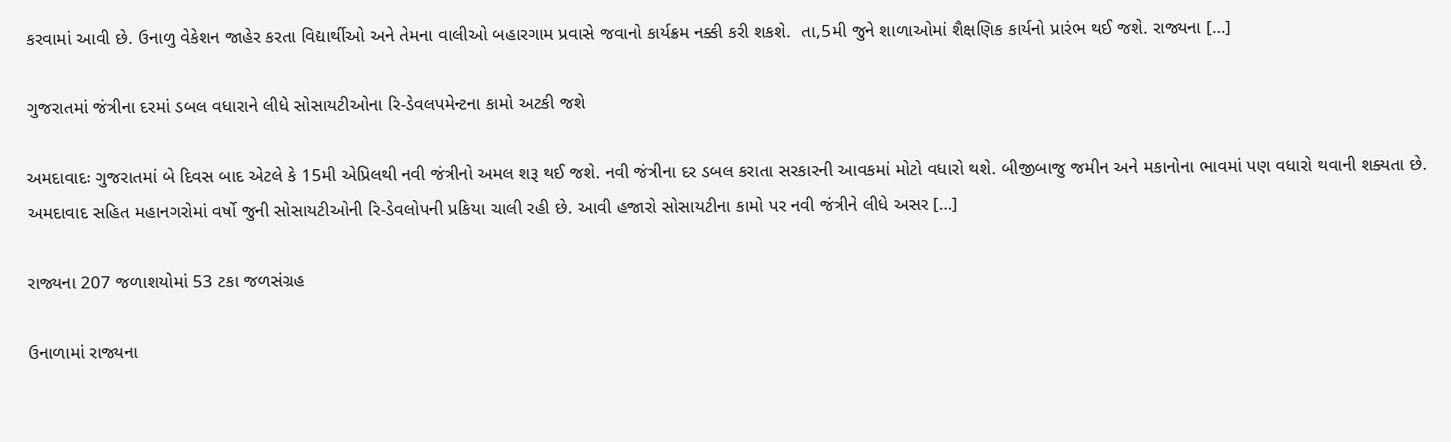કરવામાં આવી છે. ઉનાળુ વેકેશન જાહેર કરતા વિદ્યાર્થીઓ અને તેમના વાલીઓ બહારગામ પ્રવાસે જવાનો કાર્યક્રમ નક્કી કરી શકશે.  તા,5મી જુને શાળાઓમાં શૈક્ષણિક કાર્યનો પ્રારંભ થઈ જશે. રાજ્યના […]

ગુજરાતમાં જંત્રીના દરમાં ડબલ વધારાને લીધે સોસાયટીઓના રિ-ડેવલપમેન્ટના કામો અટકી જશે

અમદાવાદઃ ગુજરાતમાં બે દિવસ બાદ એટલે કે 15મી એપ્રિલથી નવી જંત્રીનો અમલ શરૂ થઈ જશે. નવી જંત્રીના દર ડબલ કરાતા સરકારની આવકમાં મોટો વધારો થશે. બીજીબાજુ જમીન અને મકાનોના ભાવમાં પણ વધારો થવાની શક્યતા છે. અમદાવાદ સહિત મહાનગરોમાં વર્ષો જુની સોસાયટીઓની રિ-ડેવલોપની પ્રકિયા ચાલી રહી છે. આવી હજારો સોસાયટીના કામો પર નવી જંત્રીને લીધે અસર […]

રાજ્યના 207 જળાશયોમાં 53 ટકા જળસંગ્રહ

ઉનાળામાં રાજ્યના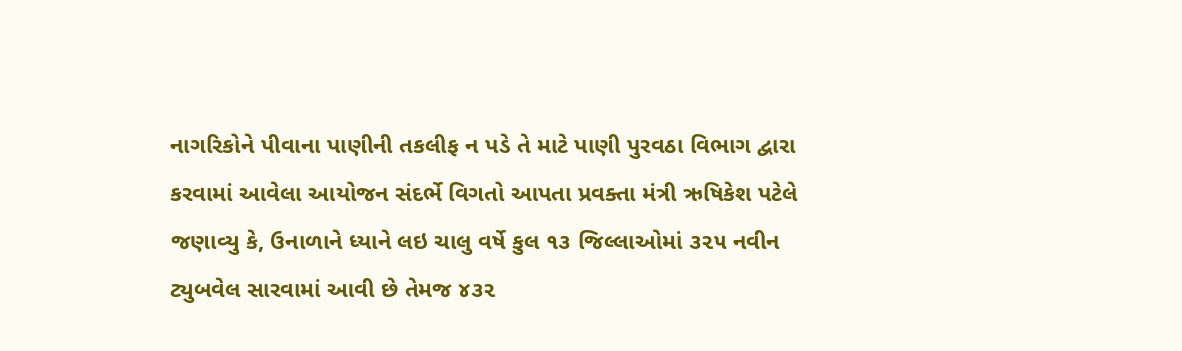નાગરિકોને પીવાના પાણીની તકલીફ ન પડે તે માટે પાણી પુરવઠા વિભાગ દ્વારા કરવામાં આવેલા આયોજન સંદર્ભે વિગતો આપતા પ્રવક્તા મંત્રી ઋષિકેશ પટેલે જણાવ્યુ કે, ઉનાળાને ધ્યાને લઇ ચાલુ વર્ષે કુલ ૧૩ જિલ્લાઓમાં ૩૨૫ નવીન ટ્યુબવેલ સારવામાં આવી છે તેમજ ૪૩૨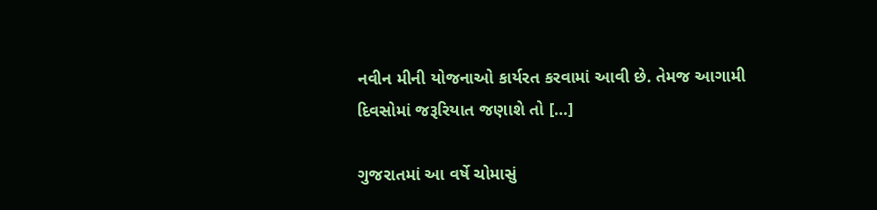નવીન મીની યોજનાઓ કાર્યરત કરવામાં આવી છે. તેમજ આગામી દિવસોમાં જરૂરિયાત જણાશે તો […]

ગુજરાતમાં આ વર્ષે ચોમાસું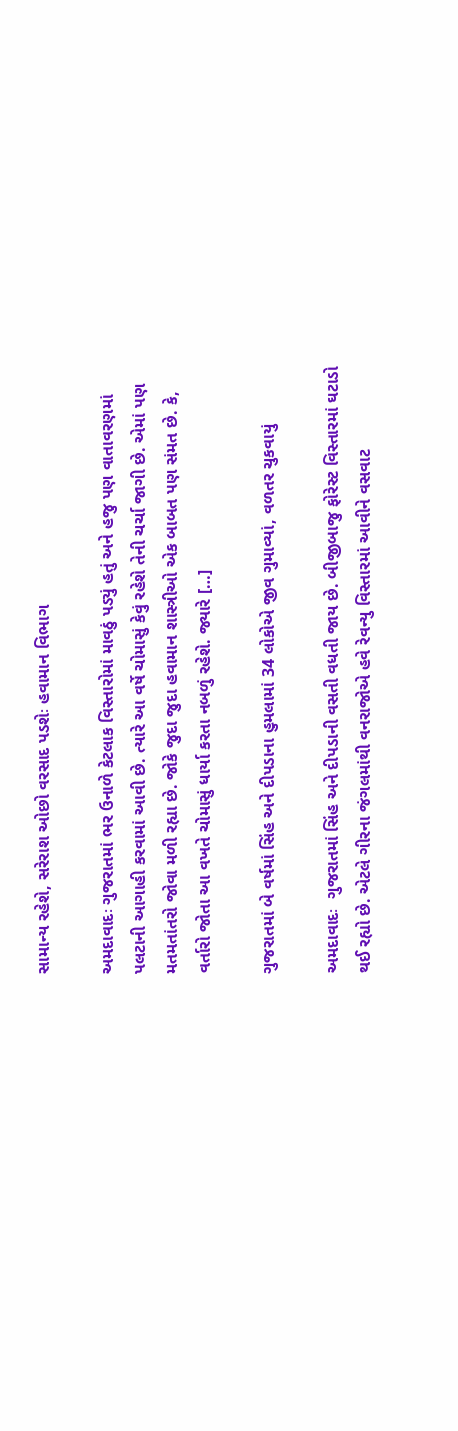સામાન્ય રહેશે, સરેરાશ ઓછો વરસાદ પડશેઃ હવામાન વિભાગ

અમદાવાદઃ ગુજરાતમાં ભર ઉનાળે કેટલાક વિસ્તારોમાં માવઠું પડ્યું હતું અને હજુ પણ વાતાવરણમાં પલટાની આગાહી કરવામાં આવી છે. ત્યારે આ વર્ષે ચોમાસું કેવું રહેશે તેની ચર્ચા જાગી છે. એમાં પણ મતમતાંતરો જોવા મળી રહ્યા છે. જોકે જુદા જુદા હવામાન શાસ્ત્રીઓ એક બાબત પણ સંમત છે. કે, વર્તારો જોતા આ વખતે ચોમાસું ધાર્યા કરતા નબળું રહેશે. જ્યારે […]

ગુજરાતમાં બે વર્ષમાં સિંહ અને દીપડાના હુમલામાં 34 લોકોએ જીવ ગુમાવ્યાં, વળતર ચુકવાયું

અમદાવાદઃ  ગુજરાતમાં સિંહ અને દીપડાની વસતી વધતી જાય છે. બીજીબાજુ ફોરેસ્ટ વિસ્તારમાં ઘટાડો થઈ રહ્યો છે. એટલે ગીરના જંગલમાંથી વનરાજોએ હવે રેવન્યુ વિસ્તારમાં આવીને વસવાટ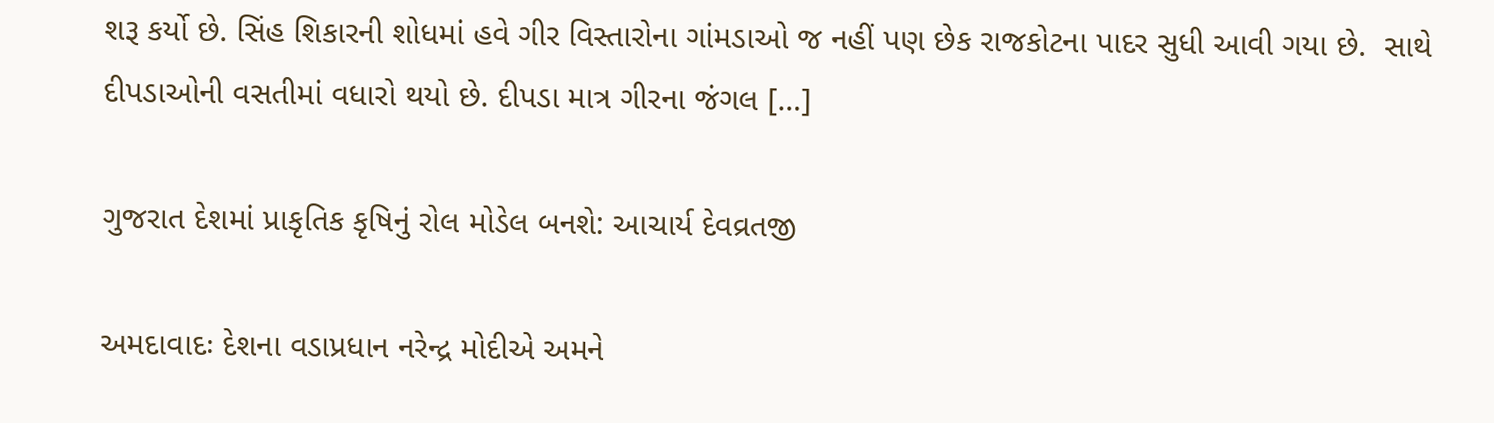શરૂ કર્યો છે. સિંહ શિકારની શોધમાં હવે ગીર વિસ્તારોના ગાંમડાઓ જ નહીં પણ છેક રાજકોટના પાદર સુધી આવી ગયા છે.  સાથે દીપડાઓની વસતીમાં વધારો થયો છે. દીપડા માત્ર ગીરના જંગલ […]

ગુજરાત દેશમાં પ્રાકૃતિક કૃષિનું રોલ મોડેલ બનશે: આચાર્ય દેવવ્રતજી

અમદાવાદઃ દેશના વડાપ્રધાન નરેન્દ્ર મોદીએ અમને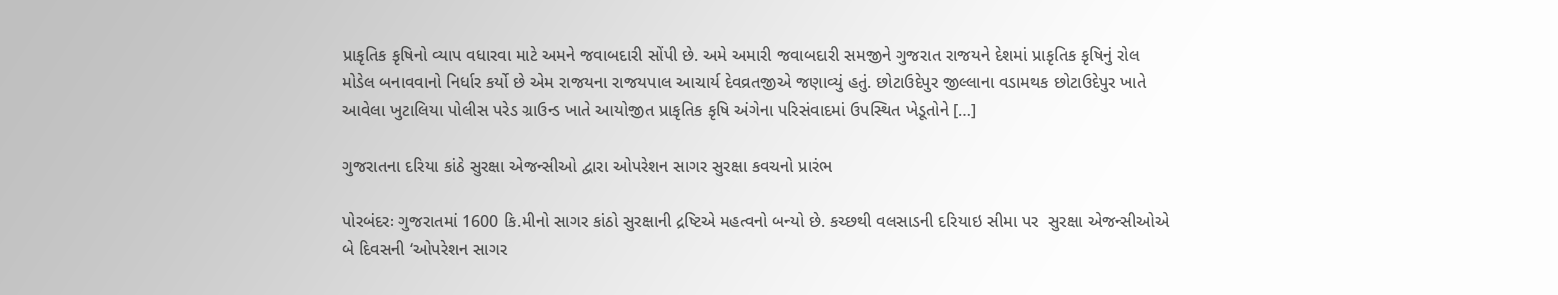પ્રાકૃતિક કૃષિનો વ્યાપ વધારવા માટે અમને જવાબદારી સોંપી છે. અમે અમારી જવાબદારી સમજીને ગુજરાત રાજયને દેશમાં પ્રાકૃતિક કૃષિનું રોલ મોડેલ બનાવવાનો નિર્ધાર કર્યો છે એમ રાજયના રાજયપાલ આચાર્ય દેવવ્રતજીએ જણાવ્યું હતું. છોટાઉદેપુર જીલ્લાના વડામથક છોટાઉદેપુર ખાતે આવેલા ખુટાલિયા પોલીસ પરેડ ગ્રાઉન્ડ ખાતે આયોજીત પ્રાકૃતિક કૃષિ અંગેના પરિસંવાદમાં ઉપસ્થિત ખેડૂતોને […]

ગુજરાતના દરિયા કાંઠે સુરક્ષા એજન્સીઓ દ્વારા ઓપરેશન સાગર સુરક્ષા કવચનો પ્રારંભ

પોરબંદરઃ ગુજરાતમાં 1600 કિ.મીનો સાગર કાંઠો સુરક્ષાની દ્રષ્ટિએ મહત્વનો બન્યો છે. કચ્છથી વલસાડની દરિયાઇ સીમા પર  સુરક્ષા એજન્સીઓએ બે દિવસની ‘ઓપરેશન સાગર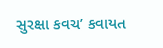સુરક્ષા કવચ’ કવાયત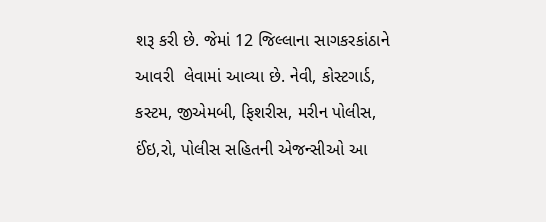શરૂ કરી છે. જેમાં 12 જિલ્લાના સાગકરકાંઠાને આવરી  લેવામાં આવ્યા છે. નેવી, કોસ્ટગાર્ડ, કસ્ટમ, જીએમબી, ફિશરીસ, મરીન પોલીસ, ઈંઇ,રો, પોલીસ સહિતની એજન્સીઓ આ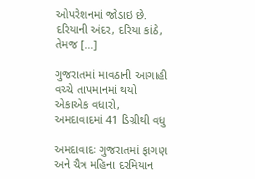ઓપરેશનમાં જોડાઇ છે. દરિયાની અંદર, દરિયા કાંઠે, તેમજ […]

ગુજરાતમાં માવઠાની આગાહી વચ્ચે તાપમાનમાં થયો એકાએક વધારો, અમદાવાદમાં 41 ડિગ્રીથી વધુ

અમદાવાદઃ ગુજરાતમાં ફાગણ અને ચૈત્ર મહિના દરમિયાન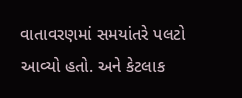વાતાવરણમાં સમયાંતરે પલટો આવ્યો હતો. અને કેટલાક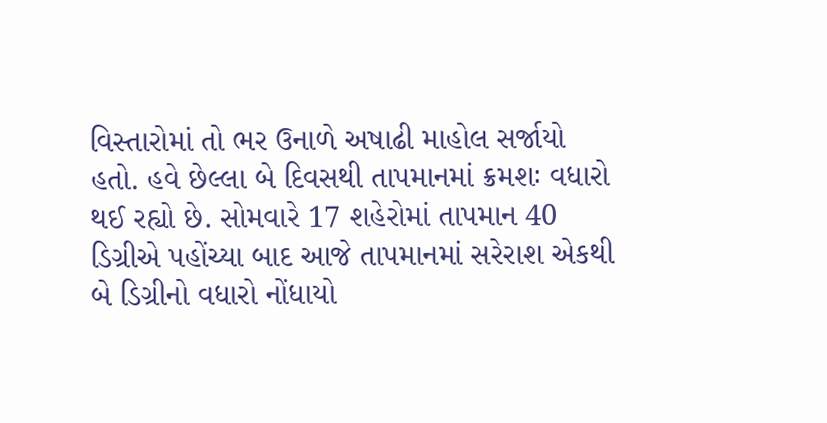વિસ્તારોમાં તો ભર ઉનાળે અષાઢી માહોલ સર્જાયો હતો. હવે છેલ્લા બે દિવસથી તાપમાનમાં ક્રમશઃ વધારો થઈ રહ્યો છે. સોમવારે 17 શહેરોમાં તાપમાન 40 ડિગ્રીએ પહોંચ્યા બાદ આજે તાપમાનમાં સરેરાશ એકથી બે ડિગ્રીનો વધારો નોંધાયો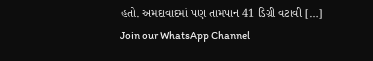હતો. અમદાવાદમાં પણ તામપાન 41 ડિગ્રી વટાવી […]
Join our WhatsApp Channel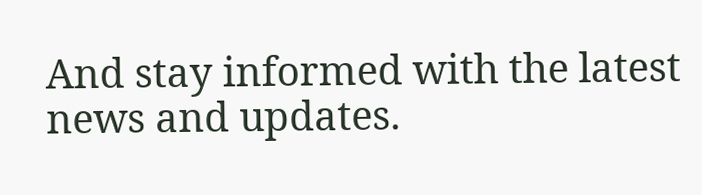And stay informed with the latest news and updates.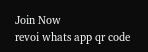Join Now
revoi whats app qr code